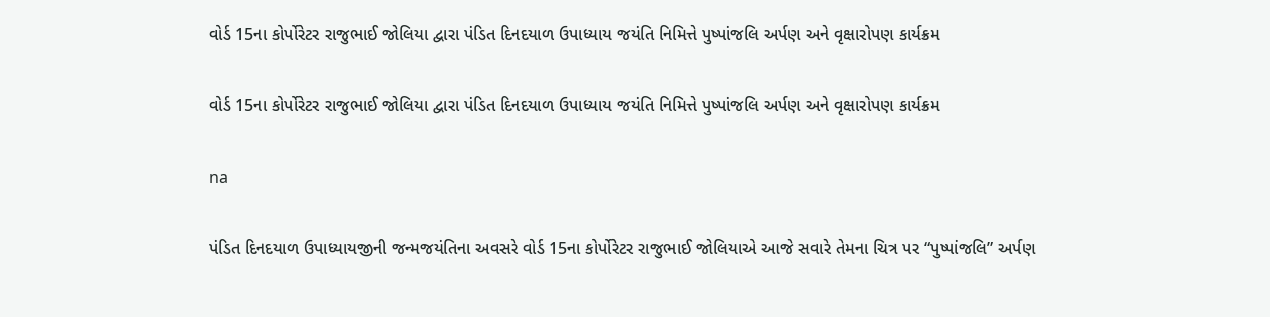વોર્ડ 15ના કોર્પોરેટર રાજુભાઈ જોલિયા દ્વારા પંડિત દિનદયાળ ઉપાધ્યાય જયંતિ નિમિત્તે પુષ્પાંજલિ અર્પણ અને વૃક્ષારોપણ કાર્યક્રમ

વોર્ડ 15ના કોર્પોરેટર રાજુભાઈ જોલિયા દ્વારા પંડિત દિનદયાળ ઉપાધ્યાય જયંતિ નિમિત્તે પુષ્પાંજલિ અર્પણ અને વૃક્ષારોપણ કાર્યક્રમ

na

પંડિત દિનદયાળ ઉપાધ્યાયજીની જન્મજયંતિના અવસરે વોર્ડ 15ના કોર્પોરેટર રાજુભાઈ જોલિયાએ આજે સવારે તેમના ચિત્ર પર “પુષ્પાંજલિ” અર્પણ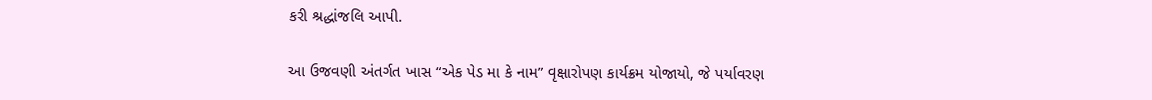કરી શ્રદ્ધાંજલિ આપી.

આ ઉજવણી અંતર્ગત ખાસ “એક પેડ મા કે નામ” વૃક્ષારોપણ કાર્યક્રમ યોજાયો, જે પર્યાવરણ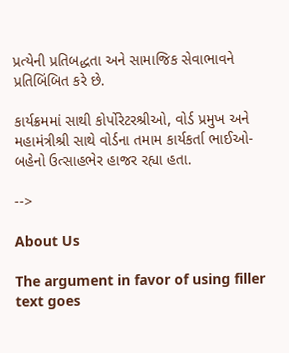પ્રત્યેની પ્રતિબદ્ધતા અને સામાજિક સેવાભાવને પ્રતિબિંબિત કરે છે.

કાર્યક્રમમાં સાથી કોર્પોરેટરશ્રીઓ, વોર્ડ પ્રમુખ અને મહામંત્રીશ્રી સાથે વોર્ડના તમામ કાર્યકર્તા ભાઈઓ-બહેનો ઉત્સાહભેર હાજર રહ્યા હતા.

-->

About Us

The argument in favor of using filler text goes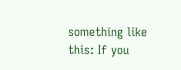something like this: If you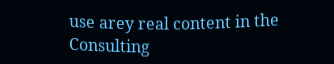use arey real content in the Consulting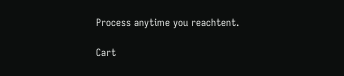Process anytime you reachtent.

Cart